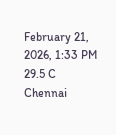February 21, 2026, 1:33 PM
29.5 C
Chennai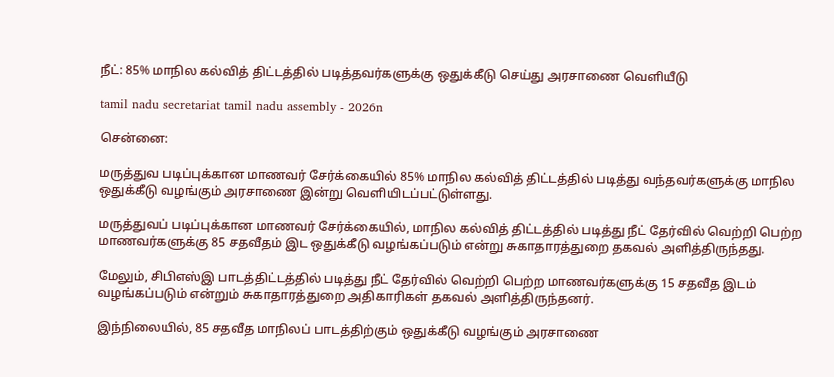நீட்: 85% மாநில கல்வித் திட்டத்தில் படித்தவர்களுக்கு ஒதுக்கீடு செய்து அரசாணை வெளியீடு

tamil nadu secretariat tamil nadu assembly - 2026n

சென்னை:

மருத்துவ படிப்புக்கான மாணவர் சேர்க்கையில் 85% மாநில கல்வித் திட்டத்தில் படித்து வந்தவர்களுக்கு மாநில ஒதுக்கீடு வழங்கும் அரசாணை இன்று வெளியிடப்பட்டுள்ளது.

மருத்துவப் படிப்புக்கான மாணவர் சேர்க்கையில், மாநில கல்வித் திட்டத்தில் படித்து நீட் தேர்வில் வெற்றி பெற்ற மாணவர்களுக்கு 85 சதவீதம் இட ஒதுக்கீடு வழங்கப்படும் என்று சுகாதாரத்துறை தகவல் அளித்திருந்தது.

மேலும், சிபிஎஸ்இ பாடத்திட்டத்தில் படித்து நீட் தேர்வில் வெற்றி பெற்ற மாணவர்களுக்கு 15 சதவீத இடம் வழங்கப்படும் என்றும் சுகாதாரத்துறை அதிகாரிகள் தகவல் அளித்திருந்தனர்.

இந்நிலையில், 85 சதவீத மாநிலப் பாடத்திற்கும் ஒதுக்கீடு வழங்கும் அரசாணை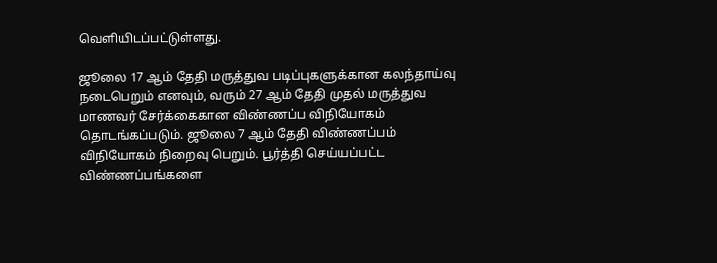வெளியிடப்பட்டுள்ளது.

ஜூலை 17 ஆம் தேதி மருத்துவ படிப்புகளுக்கான கலந்தாய்வு நடைபெறும் எனவும், வரும் 27 ஆம் தேதி முதல் மருத்துவ மாணவர் சேர்க்கைகான விண்ணப்ப விநியோகம் தொடங்கப்படும். ஜூலை 7 ஆம் தேதி விண்ணப்பம் விநியோகம் நிறைவு பெறும். பூர்த்தி செய்யப்பட்ட விண்ணப்பங்களை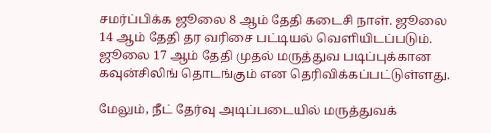சமர்ப்பிக்க ஜூலை 8 ஆம் தேதி கடைசி நாள். ஜூலை 14 ஆம் தேதி தர வரிசை பட்டியல் வெளியிடப்படும். ஜூலை 17 ஆம் தேதி முதல் மருத்துவ படிப்புக்கான கவுன்சிலிங் தொடங்கும் என தெரிவிக்கப்பட்டுள்ளது.

மேலும், நீட் தேர்வு அடிப்படையில் மருத்துவக்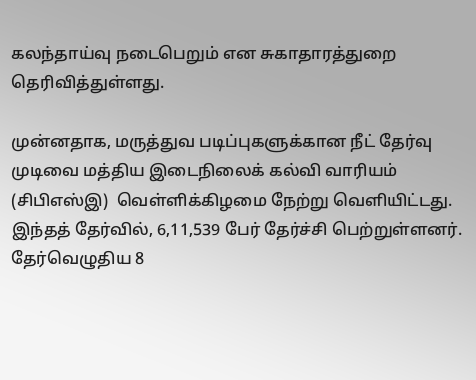கலந்தாய்வு நடைபெறும் என சுகாதாரத்துறை தெரிவித்துள்ளது.

முன்னதாக, மருத்துவ படிப்புகளுக்கான நீட் தேர்வு முடிவை மத்திய இடைநிலைக் கல்வி வாரியம் (சிபிஎஸ்இ)  வெள்ளிக்கிழமை நேற்று வெளியிட்டது. இந்தத் தேர்வில், 6,11,539 பேர் தேர்ச்சி பெற்றுள்ளனர். தேர்வெழுதிய 8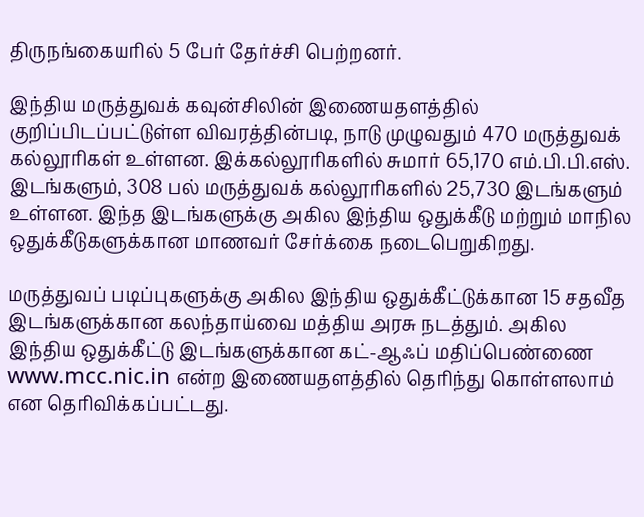திருநங்கையரில் 5 பேர் தேர்ச்சி பெற்றனர்.

இந்திய மருத்துவக் கவுன்சிலின் இணையதளத்தில் குறிப்பிடப்பட்டுள்ள விவரத்தின்படி, நாடு முழுவதும் 470 மருத்துவக் கல்லூரிகள் உள்ளன. இக்கல்லூரிகளில் சுமார் 65,170 எம்.பி.பி.எஸ். இடங்களும், 308 பல் மருத்துவக் கல்லூரிகளில் 25,730 இடங்களும் உள்ளன. இந்த இடங்களுக்கு அகில இந்திய ஒதுக்கீடு மற்றும் மாநில ஒதுக்கீடுகளுக்கான மாணவர் சேர்க்கை நடைபெறுகிறது.

மருத்துவப் படிப்புகளுக்கு அகில இந்திய ஒதுக்கீட்டுக்கான 15 சதவீத இடங்களுக்கான கலந்தாய்வை மத்திய அரசு நடத்தும். அகில இந்திய ஒதுக்கீட்டு இடங்களுக்கான கட்-ஆஃப் மதிப்பெண்ணை www.mcc.nic.in என்ற இணையதளத்தில் தெரிந்து கொள்ளலாம் என தெரிவிக்கப்பட்டது.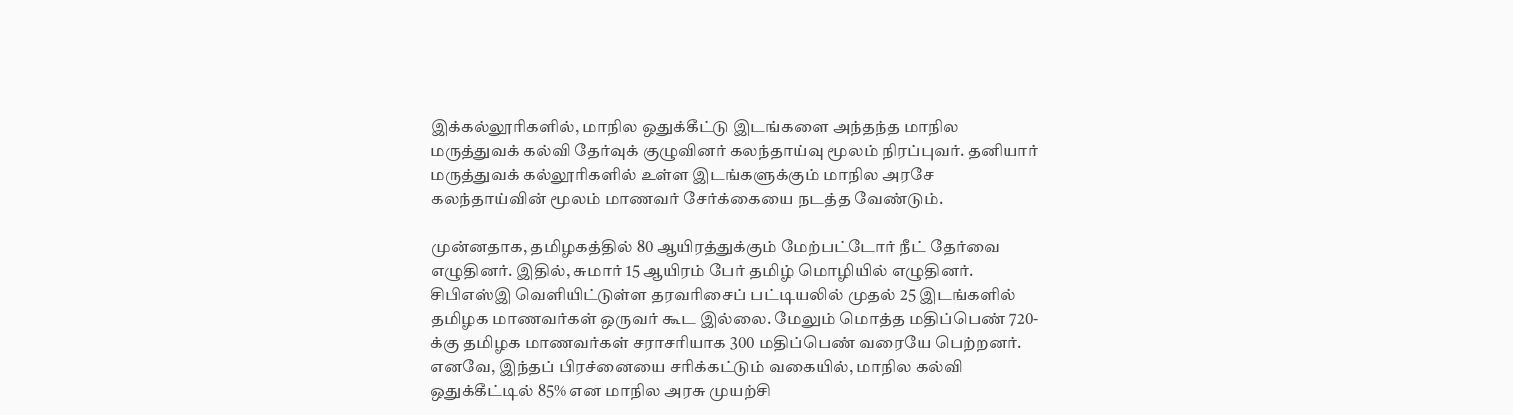இக்கல்லூரிகளில், மாநில ஒதுக்கீட்டு இடங்களை அந்தந்த மாநில மருத்துவக் கல்வி தேர்வுக் குழுவினர் கலந்தாய்வு மூலம் நிரப்புவர். தனியார் மருத்துவக் கல்லூரிகளில் உள்ள இடங்களுக்கும் மாநில அரசே கலந்தாய்வின் மூலம் மாணவர் சேர்க்கையை நடத்த வேண்டும்.

முன்னதாக, தமிழகத்தில் 80 ஆயிரத்துக்கும் மேற்பட்டோர் நீட் தேர்வை எழுதினர். இதில், சுமார் 15 ஆயிரம் பேர் தமிழ் மொழியில் எழுதினர். சிபிஎஸ்இ வெளியிட்டுள்ள தரவரிசைப் பட்டியலில் முதல் 25 இடங்களில் தமிழக மாணவர்கள் ஒருவர் கூட இல்லை. மேலும் மொத்த மதிப்பெண் 720-க்கு தமிழக மாணவர்கள் சராசரியாக 300 மதிப்பெண் வரையே பெற்றனர். எனவே, இந்தப் பிரச்னையை சரிக்கட்டும் வகையில், மாநில கல்வி ஒதுக்கீட்டில் 85% என மாநில அரசு முயற்சி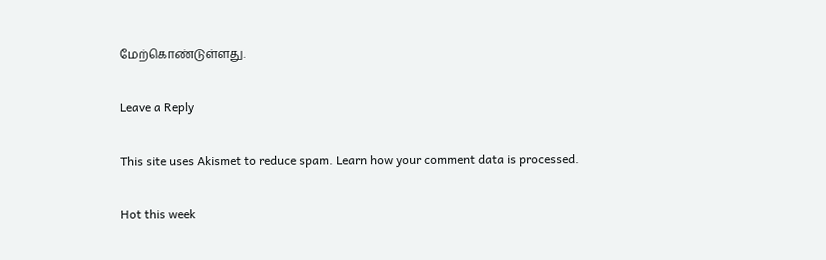மேற்கொண்டுள்ளது.

Leave a Reply

This site uses Akismet to reduce spam. Learn how your comment data is processed.

Hot this week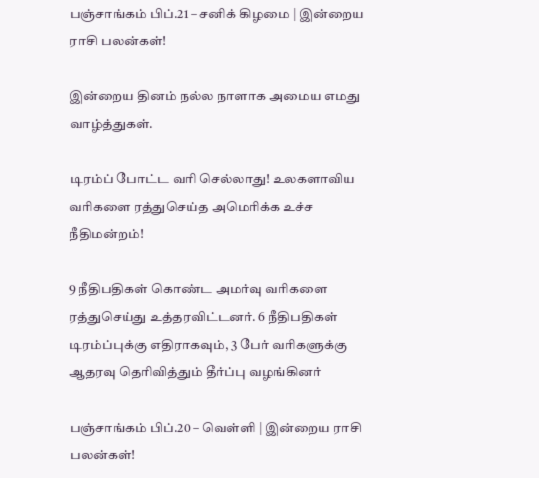பஞ்சாங்கம் பிப்.21 – சனிக் கிழமை | இன்றைய ராசி பலன்கள்!

இன்றைய தினம் நல்ல நாளாக அமைய எமது வாழ்த்துகள்.

டிரம்ப் போட்ட வரி செல்லாது! உலகளாவிய வரிகளை ரத்துசெய்த அமெரிக்க உச்ச நீதிமன்றம்!

9 நீதிபதிகள் கொண்ட அமர்வு வரிகளை ரத்துசெய்து உத்தரவிட்டனர். 6 நீதிபதிகள் டிரம்ப்புக்கு எதிராகவும், 3 பேர் வரிகளுக்கு ஆதரவு தெரிவித்தும் தீர்ப்பு வழங்கினர்

பஞ்சாங்கம் பிப்.20 – வெள்ளி | இன்றைய ராசி பலன்கள்!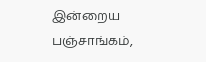இன்றைய பஞ்சாங்கம்,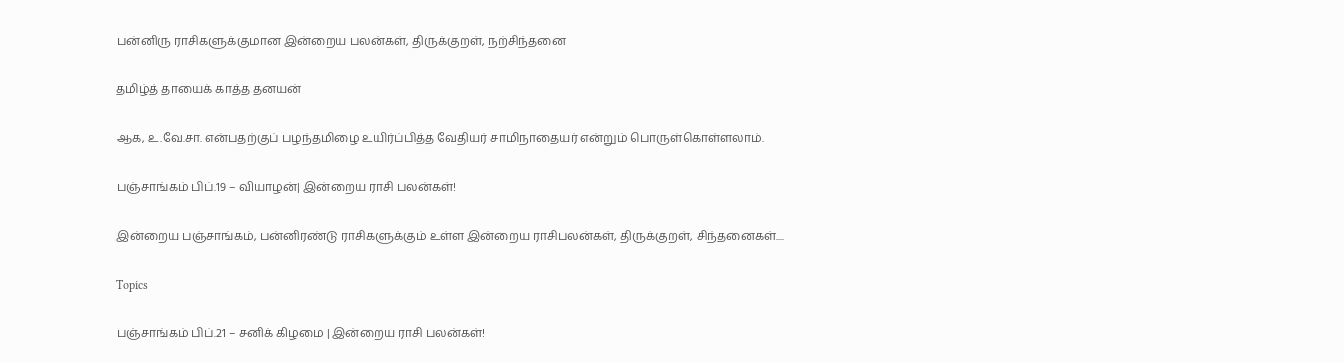பன்னிரு ராசிகளுக்குமான இன்றைய பலன்கள், திருக்குறள், நற்சிந்தனை

தமிழ்த் தாயைக் காத்த தனயன்

ஆக, உ.வே.சா. என்பதற்குப் பழந்தமிழை உயிர்ப்பித்த வேதியர் சாமிநாதையர் என்றும் பொருள்கொள்ளலாம்.

பஞ்சாங்கம் பிப்.19 – வியாழன்| இன்றைய ராசி பலன்கள்!

இன்றைய பஞ்சாங்கம், பன்னிரண்டு ராசிகளுக்கும் உள்ள இன்றைய ராசிபலன்கள், திருக்குறள், சிந்தனைகள்....

Topics

பஞ்சாங்கம் பிப்.21 – சனிக் கிழமை | இன்றைய ராசி பலன்கள்!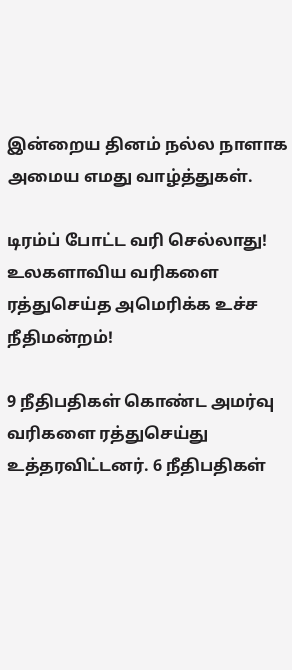இன்றைய தினம் நல்ல நாளாக அமைய எமது வாழ்த்துகள்.

டிரம்ப் போட்ட வரி செல்லாது! உலகளாவிய வரிகளை ரத்துசெய்த அமெரிக்க உச்ச நீதிமன்றம்!

9 நீதிபதிகள் கொண்ட அமர்வு வரிகளை ரத்துசெய்து உத்தரவிட்டனர். 6 நீதிபதிகள்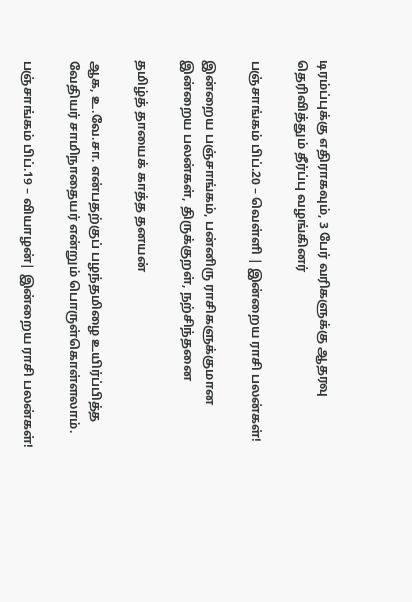டிரம்ப்புக்கு எதிராகவும், 3 பேர் வரிகளுக்கு ஆதரவு தெரிவித்தும் தீர்ப்பு வழங்கினர்

பஞ்சாங்கம் பிப்.20 – வெள்ளி | இன்றைய ராசி பலன்கள்!

இன்றைய பஞ்சாங்கம், பன்னிரு ராசிகளுக்குமான இன்றைய பலன்கள், திருக்குறள், நற்சிந்தனை

தமிழ்த் தாயைக் காத்த தனயன்

ஆக, உ.வே.சா. என்பதற்குப் பழந்தமிழை உயிர்ப்பித்த வேதியர் சாமிநாதையர் என்றும் பொருள்கொள்ளலாம்.

பஞ்சாங்கம் பிப்.19 – வியாழன்| இன்றைய ராசி பலன்கள்!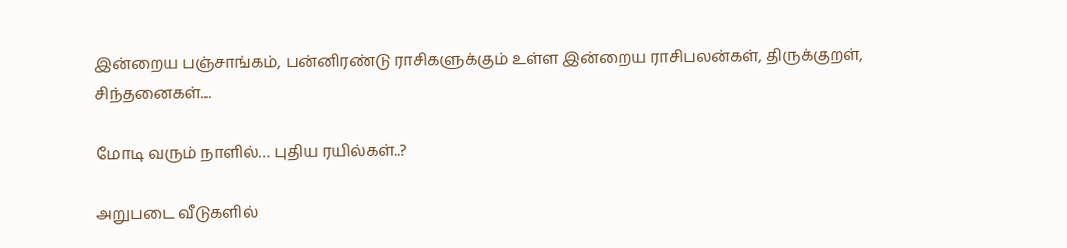இன்றைய பஞ்சாங்கம், பன்னிரண்டு ராசிகளுக்கும் உள்ள இன்றைய ராசிபலன்கள், திருக்குறள், சிந்தனைகள்....

மோடி வரும் நாளில்… புதிய ரயில்கள்..?

அறுபடை வீடுகளில்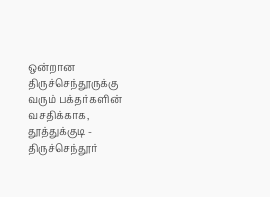ஒன்றான திருச்செந்தூருக்கு வரும் பக்தர்களின் வசதிக்காக, தூத்துக்குடி - திருச்செந்தூர்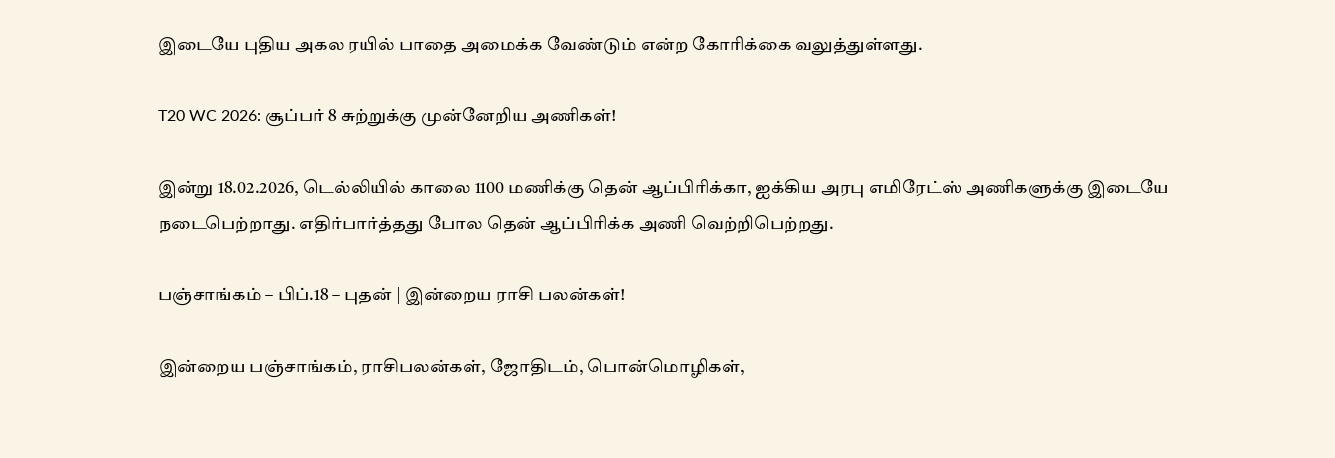இடையே புதிய அகல ரயில் பாதை அமைக்க வேண்டும் என்ற கோரிக்கை வலுத்துள்ளது.

T20 WC 2026: சூப்பர் 8 சுற்றுக்கு முன்னேறிய அணிகள்!

இன்று 18.02.2026, டெல்லியில் காலை 1100 மணிக்கு தென் ஆப்பிரிக்கா, ஐக்கிய அரபு எமிரேட்ஸ் அணிகளுக்கு இடையே நடைபெற்றாது. எதிர்பார்த்தது போல தென் ஆப்பிரிக்க அணி வெற்றிபெற்றது.

பஞ்சாங்கம் – பிப்.18 – புதன் | இன்றைய ராசி பலன்கள்!

இன்றைய பஞ்சாங்கம், ராசிபலன்கள், ஜோதிடம், பொன்மொழிகள்,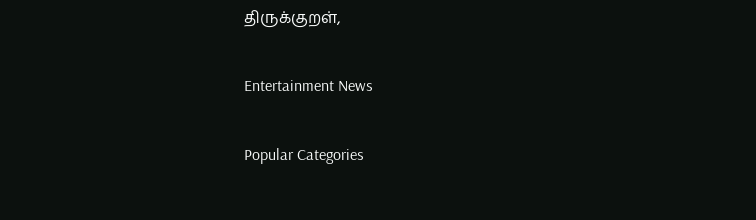திருக்குறள்,

Entertainment News

Popular Categories